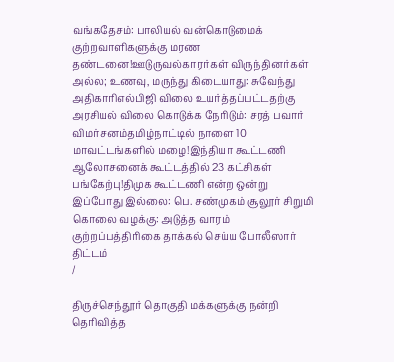வங்கதேசம்: பாலியல் வன்கொடுமைக் குற்றவாளிகளுக்கு மரண தண்டனை!ஊடுருவல்காரர்கள் விருந்தினர்கள் அல்ல; உணவு, மருந்து கிடையாது: சுவேந்து அதிகாரிஎல்பிஜி விலை உயர்த்தப்பட்டதற்கு அரசியல் விலை கொடுக்க நேரிடும்: சரத் பவார் விமர்சனம்தமிழ்நாட்டில் நாளை 10 மாவட்டங்களில் மழை!இந்தியா கூட்டணி ஆலோசனைக் கூட்டத்தில் 23 கட்சிகள் பங்கேற்பு!திமுக கூட்டணி என்ற ஒன்று இப்போது இல்லை: பெ. சண்முகம் சூலூர் சிறுமி கொலை வழக்கு: அடுத்த வாரம் குற்றப்பத்திரிகை தாக்கல் செய்ய போலீஸார் திட்டம்
/

திருச்செந்தூர் தொகுதி மக்களுக்கு நன்றி தெரிவித்த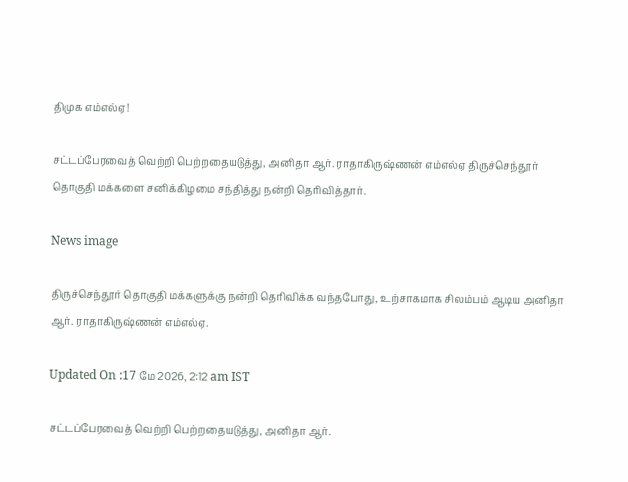திமுக எம்எல்ஏ!

சட்டப்பேரவைத் வெற்றி பெற்றதையடுத்து, அனிதா ஆர். ராதாகிருஷ்ணன் எம்எல்ஏ திருச்செந்தூர் தொகுதி மக்களை சனிக்கிழமை சந்தித்து நன்றி தெரிவித்தார்.

News image

திருச்செந்தூர் தொகுதி மக்களுக்கு நன்றி தெரிவிக்க வந்தபோது, உற்சாகமாக சிலம்பம் ஆடிய அனிதா ஆர். ராதாகிருஷ்ணன் எம்எல்ஏ.

Updated On :17 மே 2026, 2:12 am IST

சட்டப்பேரவைத் வெற்றி பெற்றதையடுத்து, அனிதா ஆர்.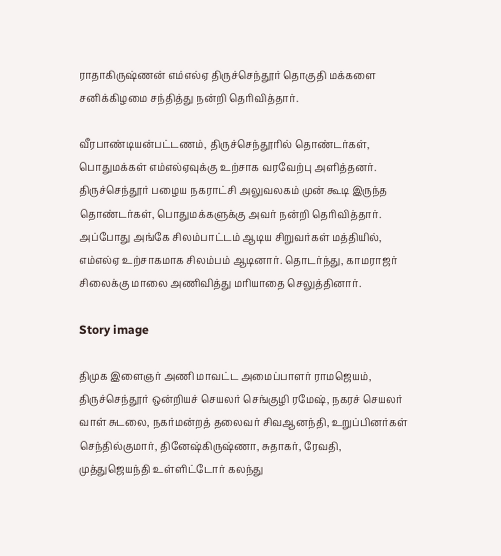ராதாகிருஷ்ணன் எம்எல்ஏ திருச்செந்தூர் தொகுதி மக்களை சனிக்கிழமை சந்தித்து நன்றி தெரிவித்தார்.

வீரபாண்டியன்பட்டணம், திருச்செந்தூரில் தொண்டர்கள், பொதுமக்கள் எம்எல்ஏவுக்கு உற்சாக வரவேற்பு அளித்தனர். திருச்செந்தூர் பழைய நகராட்சி அலுவலகம் முன் கூடி இருந்த தொண்டர்கள், பொதுமக்களுக்கு அவர் நன்றி தெரிவித்தார். அப்போது அங்கே சிலம்பாட்டம் ஆடிய சிறுவர்கள் மத்தியில், எம்எல்ஏ உற்சாகமாக சிலம்பம் ஆடினார். தொடர்ந்து, காமராஜர் சிலைக்கு மாலை அணிவித்து மரியாதை செலுத்தினார்.

Story image

திமுக இளைஞர் அணி மாவட்ட அமைப்பாளர் ராமஜெயம், திருச்செந்தூர் ஒன்றியச் செயலர் செங்குழி ரமேஷ், நகரச் செயலர் வாள் சுடலை, நகர்மன்றத் தலைவர் சிவஆனந்தி, உறுப்பினர்கள் செந்தில்குமார், தினேஷ்கிருஷ்ணா, சுதாகர், ரேவதி, முத்துஜெயந்தி உள்ளிட்டோர் கலந்து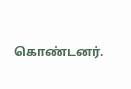கொண்டனர்.